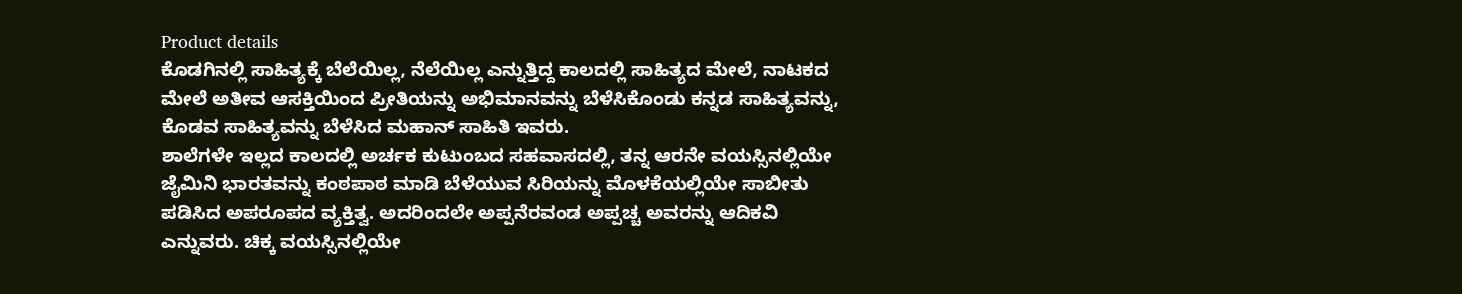Product details
ಕೊಡಗಿನಲ್ಲಿ ಸಾಹಿತ್ಯಕ್ಕೆ ಬೆಲೆಯಿಲ್ಲ, ನೆಲೆಯಿಲ್ಲ ಎನ್ನುತ್ತಿದ್ದ ಕಾಲದಲ್ಲಿ ಸಾಹಿತ್ಯದ ಮೇಲೆ, ನಾಟಕದ ಮೇಲೆ ಅತೀವ ಆಸಕ್ತಿಯಿಂದ ಪ್ರೀತಿಯನ್ನು ಅಭಿಮಾನವನ್ನು ಬೆಳೆಸಿಕೊಂಡು ಕನ್ನಡ ಸಾಹಿತ್ಯವನ್ನು, ಕೊಡವ ಸಾಹಿತ್ಯವನ್ನು ಬೆಳೆಸಿದ ಮಹಾನ್ ಸಾಹಿತಿ ಇವರು.
ಶಾಲೆಗಳೇ ಇಲ್ಲದ ಕಾಲದಲ್ಲಿ ಅರ್ಚಕ ಕುಟುಂಬದ ಸಹವಾಸದಲ್ಲಿ, ತನ್ನ ಆರನೇ ವಯಸ್ಸಿನಲ್ಲಿಯೇ ಜೈಮಿನಿ ಭಾರತವನ್ನು ಕಂಠಪಾಠ ಮಾಡಿ ಬೆಳೆಯುವ ಸಿರಿಯನ್ನು ಮೊಳಕೆಯಲ್ಲಿಯೇ ಸಾಬೀತು ಪಡಿಸಿದ ಅಪರೂಪದ ವ್ಯಕ್ತಿತ್ವ. ಅದರಿಂದಲೇ ಅಪ್ಪನೆರವಂಡ ಅಪ್ಪಚ್ಚ ಅವರನ್ನು ಆದಿಕವಿ ಎನ್ನುವರು. ಚಿಕ್ಕ ವಯಸ್ಸಿನಲ್ಲಿಯೇ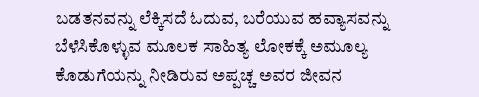ಬಡತನವನ್ನು ಲೆಕ್ಕಿಸದೆ ಓದುವ, ಬರೆಯುವ ಹವ್ಯಾಸವನ್ನು ಬೆಳೆಸಿಕೊಳ್ಳುವ ಮೂಲಕ ಸಾಹಿತ್ಯ ಲೋಕಕ್ಕೆ ಅಮೂಲ್ಯ ಕೊಡುಗೆಯನ್ನು ನೀಡಿರುವ ಅಪ್ಪಚ್ಚ ಅವರ ಜೀವನ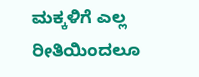ಮಕ್ಕಳಿಗೆ ಎಲ್ಲ ರೀತಿಯಿಂದಲೂ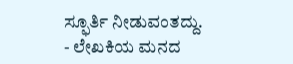ಸ್ಫೂರ್ತಿ ನೀಡುವಂತದ್ದು.
- ಲೇಖಕಿಯ ಮನದ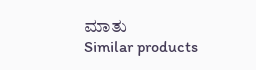ಮಾತು
Similar products